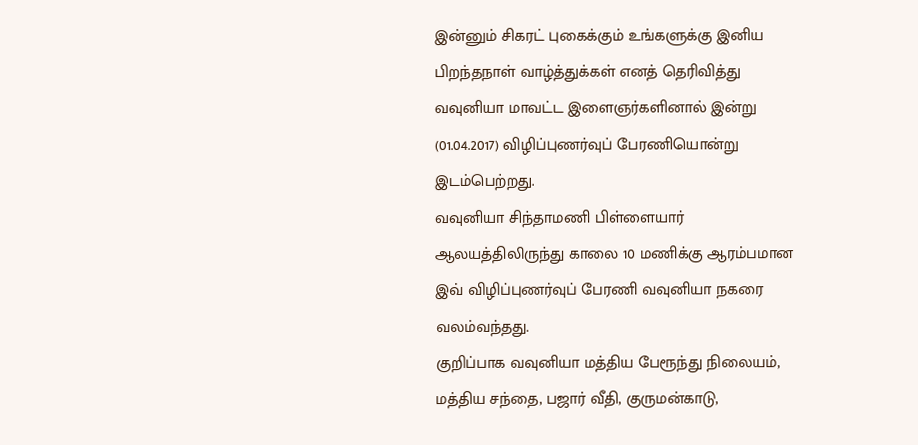இன்னும் சிகரட் புகைக்கும் உங்களுக்கு இனிய பிறந்தநாள் வாழ்த்துக்கள் எனத் தெரிவித்து வவுனியா மாவட்ட இளைஞர்களினால் இன்று (01.04.2017) விழிப்புணர்வுப் பேரணியொன்று இடம்பெற்றது.
வவுனியா சிந்தாமணி பிள்ளையார் ஆலயத்திலிருந்து காலை 10 மணிக்கு ஆரம்பமான இவ் விழிப்புணர்வுப் பேரணி வவுனியா நகரை வலம்வந்தது.
குறிப்பாக வவுனியா மத்திய பேரூந்து நிலையம், மத்திய சந்தை, பஜார் வீதி, குருமன்காடு,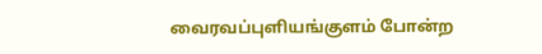வைரவப்புளியங்குளம் போன்ற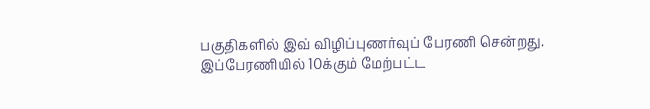பகுதிகளில் இவ் விழிப்புணர்வுப் பேரணி சென்றது.
இப்பேரணியில் 10க்கும் மேற்பட்ட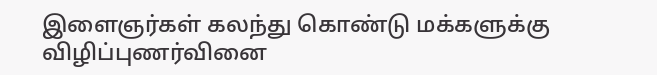இளைஞர்கள் கலந்து கொண்டு மக்களுக்கு விழிப்புணர்வினை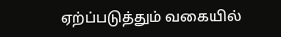ஏற்ப்படுத்தும் வகையில்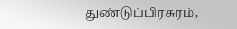துண்டுப்பிரசுரம்,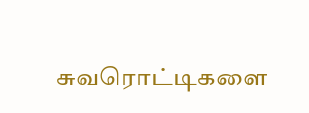சுவரொட்டிகளை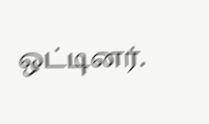ஒட்டினர்.